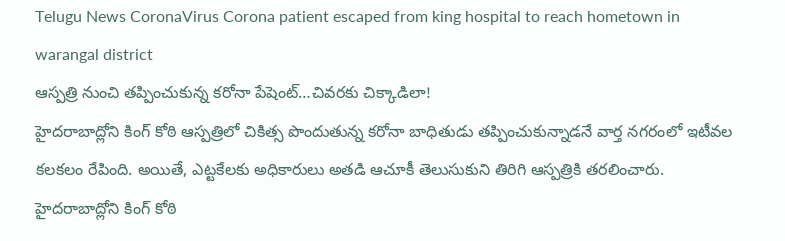Telugu News CoronaVirus Corona patient escaped from king hospital to reach hometown in warangal district
ఆస్పత్రి నుంచి తప్పించుకున్న కరోనా పేషెంట్…చివరకు చిక్కాడిలా!
హైదరాబాద్లోని కింగ్ కోఠి ఆస్పత్రిలో చికిత్స పొందుతున్న కరోనా బాధితుడు తప్పించుకున్నాడనే వార్త నగరంలో ఇటీవల కలకలం రేపింది. అయితే, ఎట్టకేలకు అధికారులు అతడి ఆచూకీ తెలుసుకుని తిరిగి ఆస్పత్రికి తరలించారు.
హైదరాబాద్లోని కింగ్ కోఠి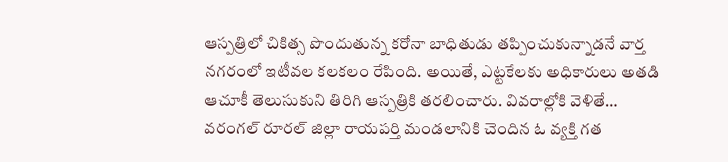ఆస్పత్రిలో చికిత్స పొందుతున్న కరోనా బాధితుడు తప్పించుకున్నాడనే వార్త నగరంలో ఇటీవల కలకలం రేపింది. అయితే, ఎట్టకేలకు అధికారులు అతడి ఆచూకీ తెలుసుకుని తిరిగి ఆస్పత్రికి తరలించారు. వివరాల్లోకి వెళితే…
వరంగల్ రూరల్ జిల్లా రాయపర్తి మండలానికి చెందిన ఓ వ్యక్తి గత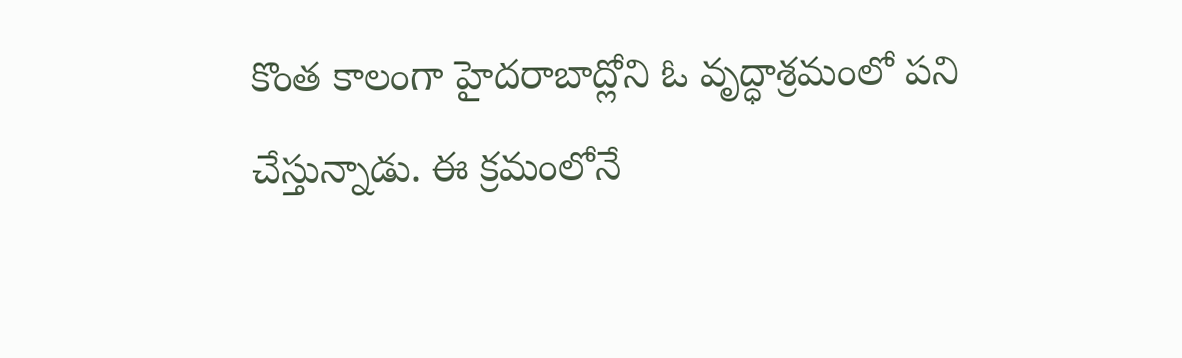కొంత కాలంగా హైదరాబాద్లోని ఓ వృద్ధాశ్రమంలో పని చేస్తున్నాడు. ఈ క్రమంలోనే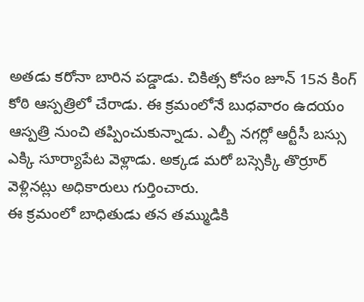అతడు కరోనా బారిన పడ్డాడు. చికిత్స కోసం జూన్ 15న కింగ్ కోఠి ఆస్పత్రిలో చేరాడు. ఈ క్రమంలోనే బుధవారం ఉదయం ఆస్పత్రి నుంచి తప్పించుకున్నాడు. ఎల్బీ నగర్లో ఆర్టీసీ బస్సు ఎక్కి సూర్యాపేట వెళ్లాడు. అక్కడ మరో బస్సెక్కి తొర్రూర్ వెళ్లినట్లు అధికారులు గుర్తించారు.
ఈ క్రమంలో బాధితుడు తన తమ్ముడికి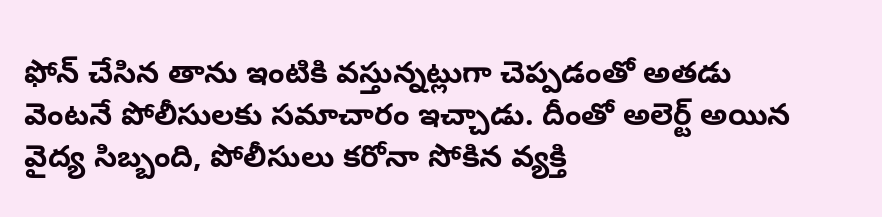ఫోన్ చేసిన తాను ఇంటికి వస్తున్నట్లుగా చెప్పడంతో అతడు వెంటనే పోలీసులకు సమాచారం ఇచ్చాడు. దీంతో అలెర్ట్ అయిన వైద్య సిబ్బంది, పోలీసులు కరోనా సోకిన వ్యక్తి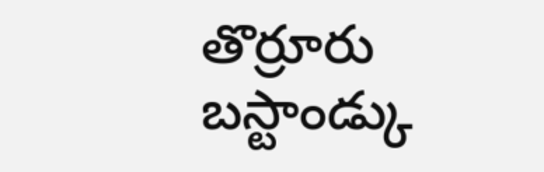తొర్రూరు బస్టాండ్కు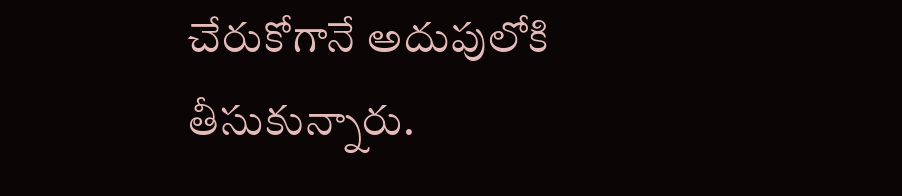చేరుకోగానే అదుపులోకి తీసుకున్నారు.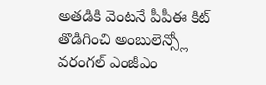అతడికి వెంటనే పీపీఈ కిట్ తొడిగించి అంబులెన్స్లో వరంగల్ ఎంజీఎం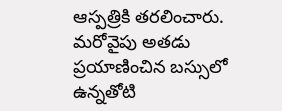ఆస్పత్రికి తరలించారు. మరోవైపు అతడు ప్రయాణించిన బస్సులో ఉన్నతోటి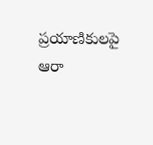ప్రయాణికులపై ఆరా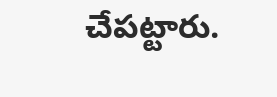చేపట్టారు.